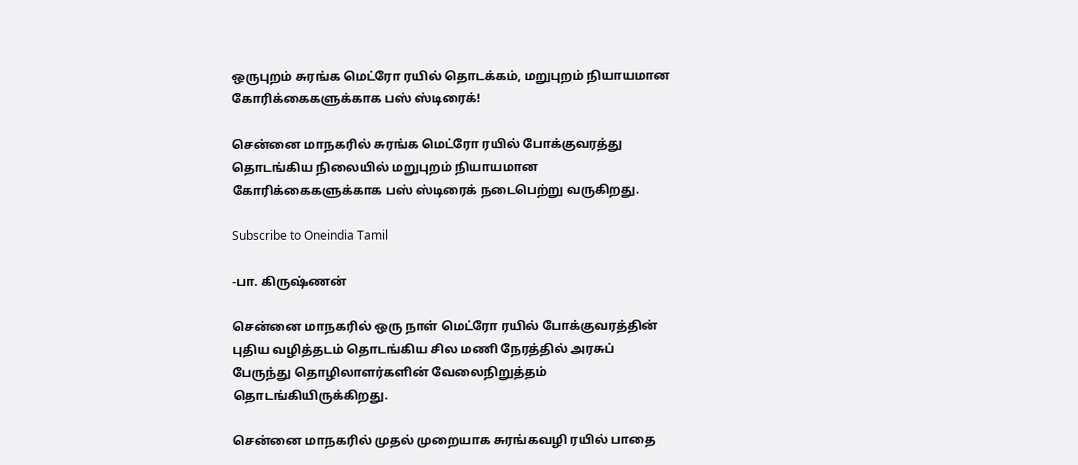ஒருபுறம் சுரங்க மெட்ரோ ரயில் தொடக்கம், மறுபுறம் நியாயமான கோரிக்கைகளுக்காக பஸ் ஸ்டிரைக்!

சென்னை மாநகரில் சுரங்க மெட்ரோ ரயில் போக்குவரத்து தொடங்கிய நிலையில் மறுபுறம் நியாயமான கோரிக்கைகளுக்காக பஸ் ஸ்டிரைக் நடைபெற்று வருகிறது.

Subscribe to Oneindia Tamil

-பா. கிருஷ்ணன்

சென்னை மாநகரில் ஒரு நாள் மெட்ரோ ரயில் போக்குவரத்தின் புதிய வழித்தடம் தொடங்கிய சில மணி நேரத்தில் அரசுப் பேருந்து தொழிலாளர்களின் வேலைநிறுத்தம் தொடங்கியிருக்கிறது.

சென்னை மாநகரில் முதல் முறையாக சுரங்கவழி ரயில் பாதை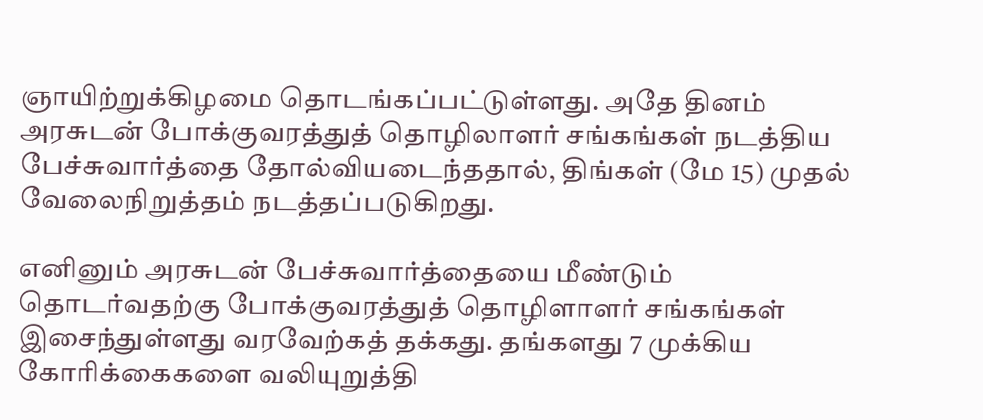ஞாயிற்றுக்கிழமை தொடங்கப்பட்டுள்ளது. அதே தினம் அரசுடன் போக்குவரத்துத் தொழிலாளர் சங்கங்கள் நடத்திய பேச்சுவார்த்தை தோல்வியடைந்ததால், திங்கள் (மே 15) முதல் வேலைநிறுத்தம் நடத்தப்படுகிறது.

எனினும் அரசுடன் பேச்சுவார்த்தையை மீண்டும் தொடர்வதற்கு போக்குவரத்துத் தொழிளாளர் சங்கங்கள் இசைந்துள்ளது வரவேற்கத் தக்கது. தங்களது 7 முக்கிய கோரிக்கைகளை வலியுறுத்தி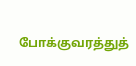போக்குவரத்துத்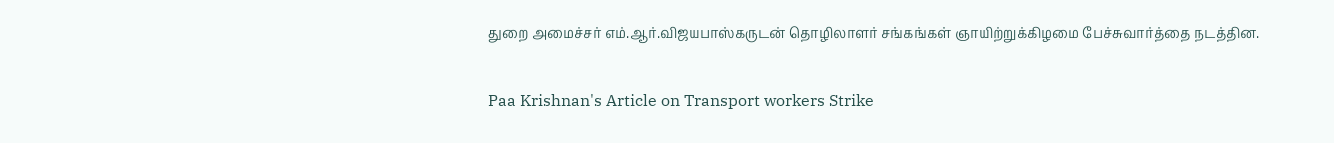துறை அமைச்சர் எம்.ஆர்.விஜயபாஸ்கருடன் தொழிலாளர் சங்கங்கள் ஞாயிற்றுக்கிழமை பேச்சுவார்த்தை நடத்தின.

Paa Krishnan's Article on Transport workers Strike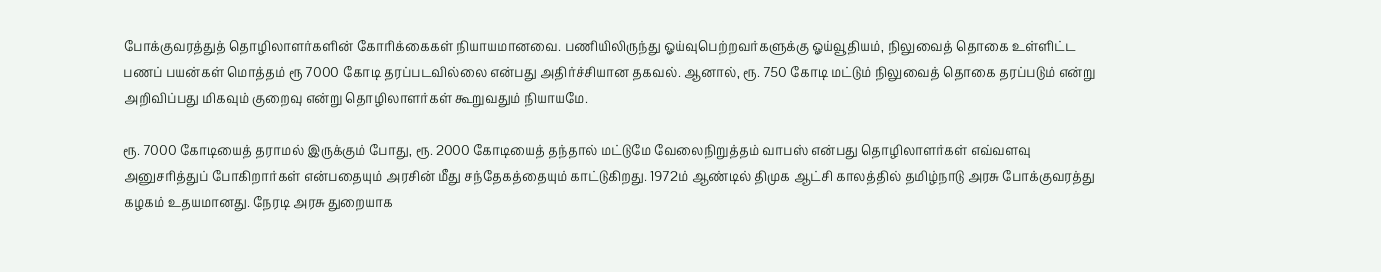போக்குவரத்துத் தொழிலாளர்களின் கோரிக்கைகள் நியாயமானவை. பணியிலிருந்து ஓய்வுபெற்றவர்களுக்கு ஓய்வூதியம், நிலுவைத் தொகை உள்ளிட்ட பணப் பயன்கள் மொத்தம் ரூ 7000 கோடி தரப்படவில்லை என்பது அதிர்ச்சியான தகவல். ஆனால், ரூ. 750 கோடி மட்டும் நிலுவைத் தொகை தரப்படும் என்று அறிவிப்பது மிகவும் குறைவு என்று தொழிலாளர்கள் கூறுவதும் நியாயமே.

ரூ. 7000 கோடியைத் தராமல் இருக்கும் போது, ரூ. 2000 கோடியைத் தந்தால் மட்டுமே வேலைநிறுத்தம் வாபஸ் என்பது தொழிலாளர்கள் எவ்வளவு அனுசரித்துப் போகிறார்கள் என்பதையும் அரசின் மீது சந்தேகத்தையும் காட்டுகிறது. 1972ம் ஆண்டில் திமுக ஆட்சி காலத்தில் தமிழ்நாடு அரசு போக்குவரத்து கழகம் உதயமானது. நேரடி அரசு துறையாக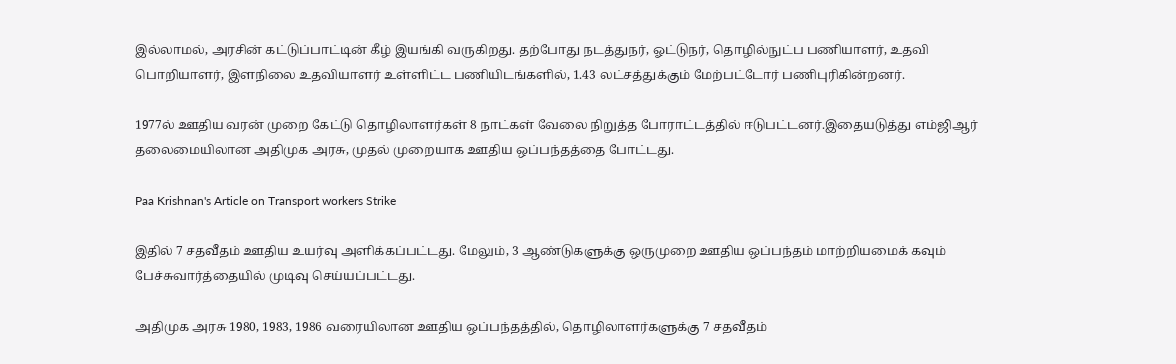இல்லாமல், அரசின் கட்டுப்பாட்டின் கீழ் இயங்கி வருகிறது. தற்போது நடத்துநர், ஓட்டுநர், தொழில்நுட்ப பணியாளர், உதவி பொறியாளர், இளநிலை உதவியாளர் உள்ளிட்ட பணியிடங்களில், 1.43 லட்சத்துக்கும் மேற்பட்டோர் பணிபுரிகின்றனர்.

1977ல் ஊதிய வரன் முறை கேட்டு தொழிலாளர்கள் 8 நாட்கள் வேலை நிறுத்த போராட்டத்தில் ஈடுபட்டனர்.இதையடுத்து எம்ஜிஆர் தலைமையிலான அதிமுக அரசு, முதல் முறையாக ஊதிய ஒப்பந்தத்தை போட்டது.

Paa Krishnan's Article on Transport workers Strike

இதில் 7 சதவீதம் ஊதிய உயர்வு அளிக்கப்பட்டது. மேலும், 3 ஆண்டுகளுக்கு ஒருமுறை ஊதிய ஒப்பந்தம் மாற்றியமைக் கவும் பேச்சுவார்த்தையில் முடிவு செய்யப்பட்டது.

அதிமுக அரசு 1980, 1983, 1986 வரையிலான ஊதிய ஒப்பந்தத்தில், தொழிலாளர்களுக்கு 7 சதவீதம்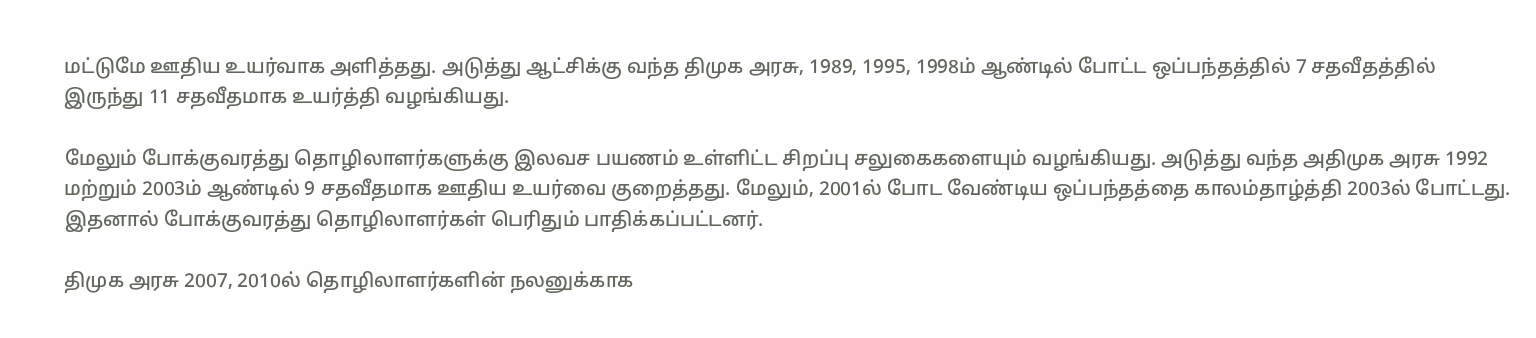மட்டுமே ஊதிய உயர்வாக அளித்தது. அடுத்து ஆட்சிக்கு வந்த திமுக அரசு, 1989, 1995, 1998ம் ஆண்டில் போட்ட ஒப்பந்தத்தில் 7 சதவீதத்தில் இருந்து 11 சதவீதமாக உயர்த்தி வழங்கியது.

மேலும் போக்குவரத்து தொழிலாளர்களுக்கு இலவச பயணம் உள்ளிட்ட சிறப்பு சலுகைகளையும் வழங்கியது. அடுத்து வந்த அதிமுக அரசு 1992 மற்றும் 2003ம் ஆண்டில் 9 சதவீதமாக ஊதிய உயர்வை குறைத்தது. மேலும், 2001ல் போட வேண்டிய ஒப்பந்தத்தை காலம்தாழ்த்தி 2003ல் போட்டது. இதனால் போக்குவரத்து தொழிலாளர்கள் பெரிதும் பாதிக்கப்பட்டனர்.

திமுக அரசு 2007, 2010ல் தொழிலாளர்களின் நலனுக்காக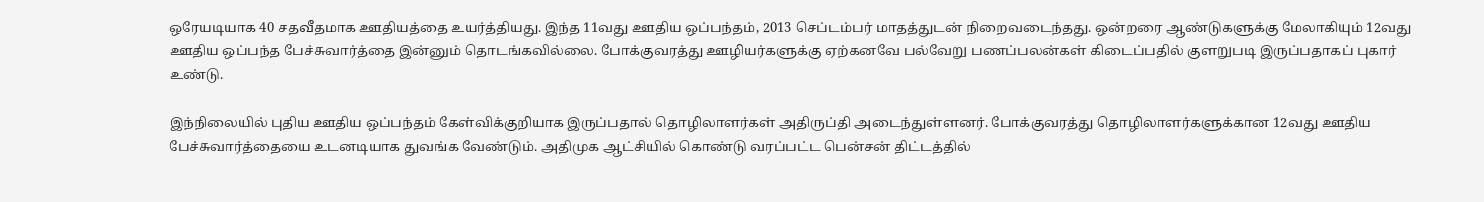ஒரேயடியாக 40 சதவீதமாக ஊதியத்தை உயர்த்தியது. இந்த 11வது ஊதிய ஒப்பந்தம், 2013 செப்டம்பர் மாதத்துடன் நிறைவடைந்தது. ஒன்றரை ஆண்டுகளுக்கு மேலாகியும் 12வது ஊதிய ஒப்பந்த பேச்சுவார்த்தை இன்னும் தொடங்கவில்லை. போக்குவரத்து ஊழியர்களுக்கு ஏற்கனவே பல்வேறு பணப்பலன்கள் கிடைப்பதில் குளறுபடி இருப்பதாகப் புகார் உண்டு.

இந்நிலையில் புதிய ஊதிய ஒப்பந்தம் கேள்விக்குறியாக இருப்பதால் தொழிலாளர்கள் அதிருப்தி அடைந்துள்ளனர். போக்குவரத்து தொழிலாளர்களுக்கான 12வது ஊதிய பேச்சுவார்த்தையை உடனடியாக துவங்க வேண்டும். அதிமுக ஆட்சியில் கொண்டு வரப்பட்ட பென்சன் திட்டத்தில்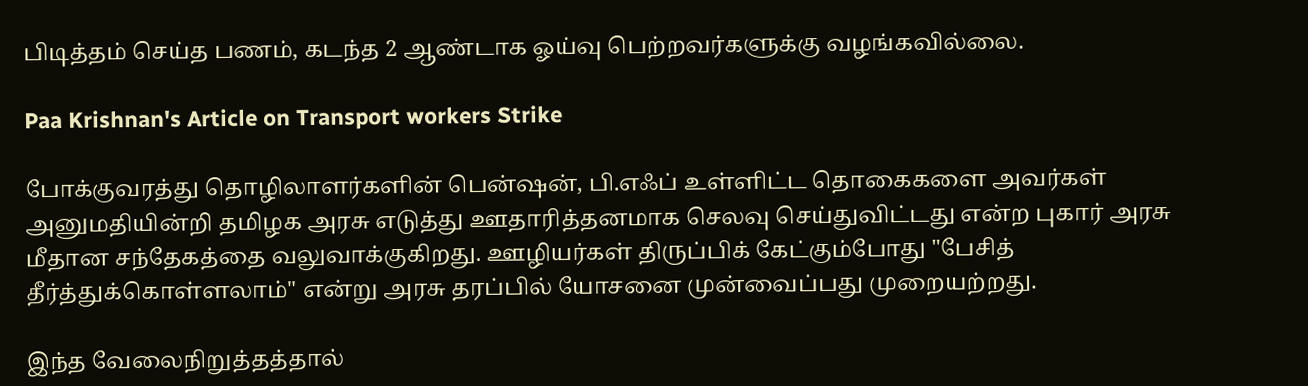பிடித்தம் செய்த பணம், கடந்த 2 ஆண்டாக ஓய்வு பெற்றவர்களுக்கு வழங்கவில்லை.

Paa Krishnan's Article on Transport workers Strike

போக்குவரத்து தொழிலாளர்களின் பென்ஷன், பி.எஃப் உள்ளிட்ட தொகைகளை அவர்கள் அனுமதியின்றி தமிழக அரசு எடுத்து ஊதாரித்தனமாக செலவு செய்துவிட்டது என்ற புகார் அரசு மீதான சந்தேகத்தை வலுவாக்குகிறது. ஊழியர்கள் திருப்பிக் கேட்கும்போது "பேசித் தீர்த்துக்கொள்ளலாம்" என்று அரசு தரப்பில் யோசனை முன்வைப்பது முறையற்றது.

இந்த வேலைநிறுத்தத்தால்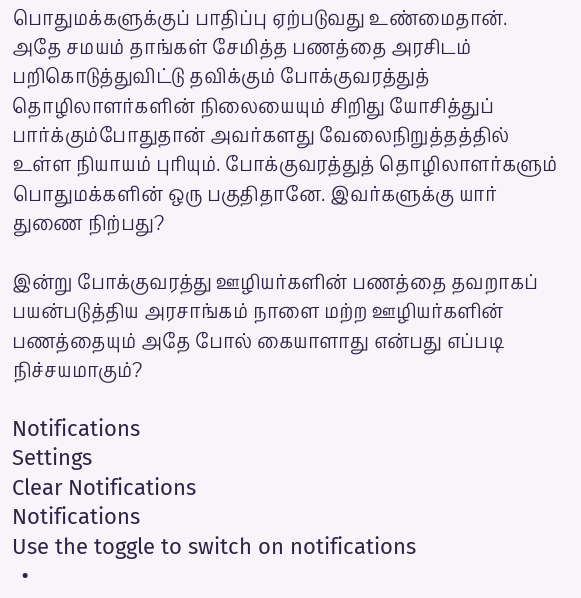பொதுமக்களுக்குப் பாதிப்பு ஏற்படுவது உண்மைதான். அதே சமயம் தாங்கள் சேமித்த பணத்தை அரசிடம் பறிகொடுத்துவிட்டு தவிக்கும் போக்குவரத்துத் தொழிலாளர்களின் நிலையையும் சிறிது யோசித்துப் பார்க்கும்போதுதான் அவர்களது வேலைநிறுத்தத்தில் உள்ள நியாயம் புரியும். போக்குவரத்துத் தொழிலாளர்களும் பொதுமக்களின் ஒரு பகுதிதானே. இவர்களுக்கு யார் துணை நிற்பது?

இன்று போக்குவரத்து ஊழியர்களின் பணத்தை தவறாகப் பயன்படுத்திய அரசாங்கம் நாளை மற்ற ஊழியர்களின் பணத்தையும் அதே போல் கையாளாது என்பது எப்படி நிச்சயமாகும்?

Notifications
Settings
Clear Notifications
Notifications
Use the toggle to switch on notifications
  •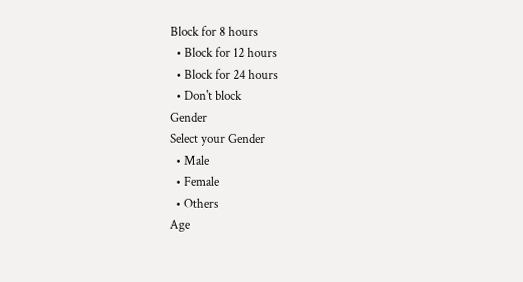Block for 8 hours
  • Block for 12 hours
  • Block for 24 hours
  • Don't block
Gender
Select your Gender
  • Male
  • Female
  • Others
Age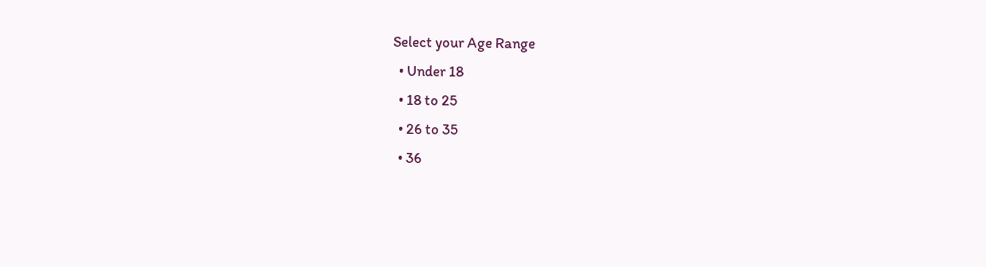Select your Age Range
  • Under 18
  • 18 to 25
  • 26 to 35
  • 36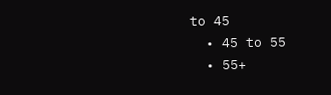to 45
  • 45 to 55
  • 55+